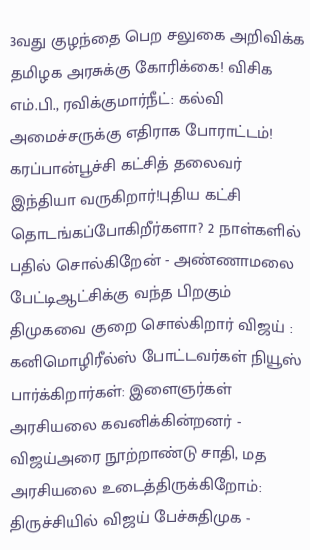3வது குழந்தை பெற சலுகை அறிவிக்க தமிழக அரசுக்கு கோரிக்கை! விசிக எம்.பி., ரவிக்குமார்நீட்: கல்வி அமைச்சருக்கு எதிராக போராட்டம்! கரப்பான்பூச்சி கட்சித் தலைவர் இந்தியா வருகிறார்!புதிய கட்சி தொடங்கப்போகிறீர்களா? 2 நாள்களில் பதில் சொல்கிறேன் - அண்ணாமலை பேட்டிஆட்சிக்கு வந்த பிறகும் திமுகவை குறை சொல்கிறார் விஜய் : கனிமொழிரீல்ஸ் போட்டவர்கள் நியூஸ் பார்க்கிறார்கள்: இளைஞர்கள் அரசியலை கவனிக்கின்றனர் - விஜய்அரை நூற்றாண்டு சாதி, மத அரசியலை உடைத்திருக்கிறோம்: திருச்சியில் விஜய் பேச்சுதிமுக -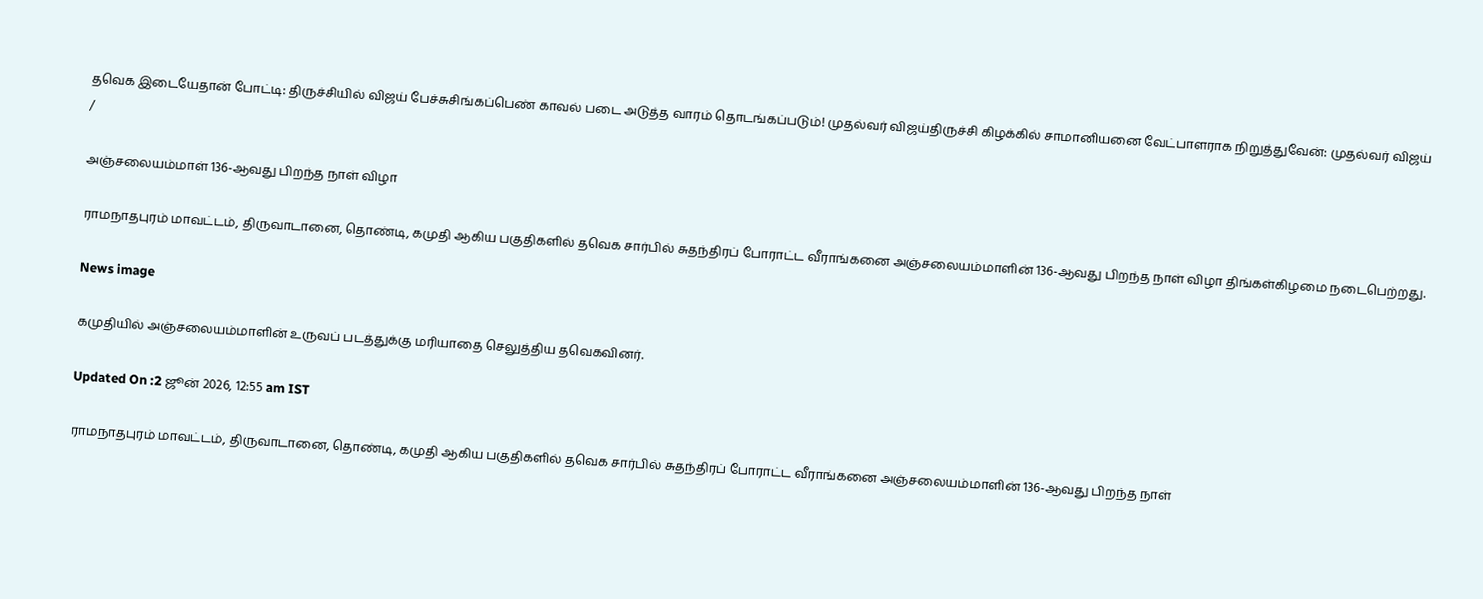தவெக இடையேதான் போட்டி: திருச்சியில் விஜய் பேச்சுசிங்கப்பெண் காவல் படை அடுத்த வாரம் தொடங்கப்படும்! முதல்வர் விஜய்திருச்சி கிழக்கில் சாமானியனை வேட்பாளராக நிறுத்துவேன்: முதல்வர் விஜய்
/

அஞ்சலையம்மாள் 136-ஆவது பிறந்த நாள் விழா

ராமநாதபுரம் மாவட்டம், திருவாடானை, தொண்டி, கமுதி ஆகிய பகுதிகளில் தவெக சார்பில் சுதந்திரப் போராட்ட வீராங்கனை அஞ்சலையம்மாளின் 136-ஆவது பிறந்த நாள் விழா திங்கள்கிழமை நடைபெற்றது.

News image

கமுதியில் அஞ்சலையம்மாளின் உருவப் படத்துக்கு மரியாதை செலுத்திய தவெகவினர்.

Updated On :2 ஜூன் 2026, 12:55 am IST

ராமநாதபுரம் மாவட்டம், திருவாடானை, தொண்டி, கமுதி ஆகிய பகுதிகளில் தவெக சார்பில் சுதந்திரப் போராட்ட வீராங்கனை அஞ்சலையம்மாளின் 136-ஆவது பிறந்த நாள்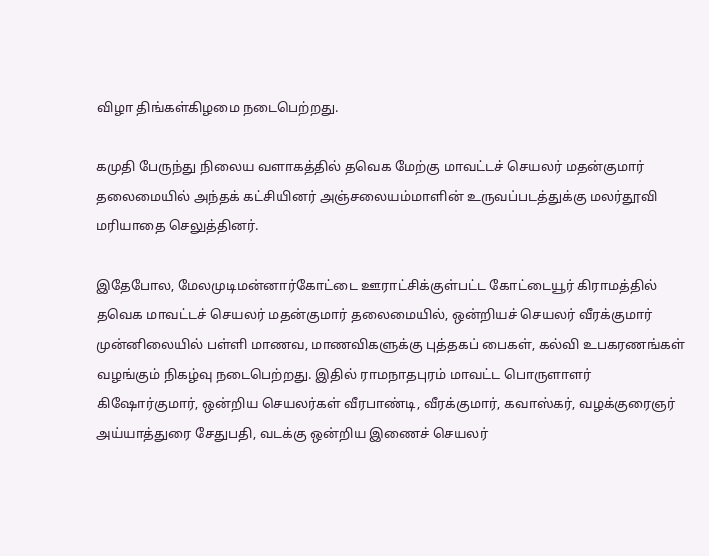விழா திங்கள்கிழமை நடைபெற்றது.

கமுதி பேருந்து நிலைய வளாகத்தில் தவெக மேற்கு மாவட்டச் செயலர் மதன்குமார் தலைமையில் அந்தக் கட்சியினர் அஞ்சலையம்மாளின் உருவப்படத்துக்கு மலர்தூவி மரியாதை செலுத்தினர்.

இதேபோல, மேலமுடிமன்னார்கோட்டை ஊராட்சிக்குள்பட்ட கோட்டையூர் கிராமத்தில் தவெக மாவட்டச் செயலர் மதன்குமார் தலைமையில், ஒன்றியச் செயலர் வீரக்குமார் முன்னிலையில் பள்ளி மாணவ, மாணவிகளுக்கு புத்தகப் பைகள், கல்வி உபகரணங்கள் வழங்கும் நிகழ்வு நடைபெற்றது. இதில் ராமநாதபுரம் மாவட்ட பொருளாளர் கிஷோர்குமார், ஒன்றிய செயலர்கள் வீரபாண்டி, வீரக்குமார், கவாஸ்கர், வழக்குரைஞர் அய்யாத்துரை சேதுபதி, வடக்கு ஒன்றிய இணைச் செயலர்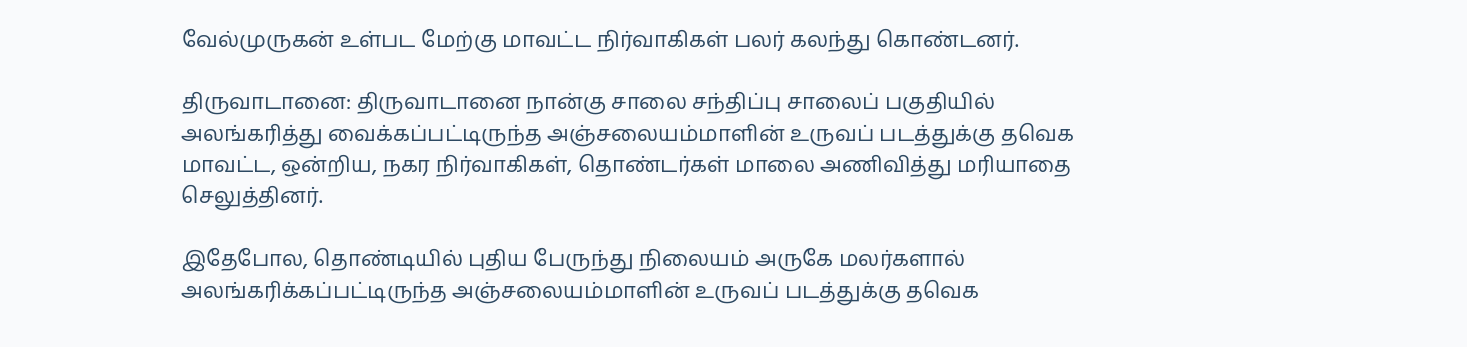வேல்முருகன் உள்பட மேற்கு மாவட்ட நிர்வாகிகள் பலர் கலந்து கொண்டனர்.

திருவாடானை: திருவாடானை நான்கு சாலை சந்திப்பு சாலைப் பகுதியில் அலங்கரித்து வைக்கப்பட்டிருந்த அஞ்சலையம்மாளின் உருவப் படத்துக்கு தவெக மாவட்ட, ஒன்றிய, நகர நிர்வாகிகள், தொண்டர்கள் மாலை அணிவித்து மரியாதை செலுத்தினர்.

இதேபோல, தொண்டியில் புதிய பேருந்து நிலையம் அருகே மலர்களால் அலங்கரிக்கப்பட்டிருந்த அஞ்சலையம்மாளின் உருவப் படத்துக்கு தவெக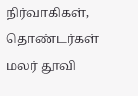நிர்வாகிகள், தொண்டர்கள் மலர் தூவி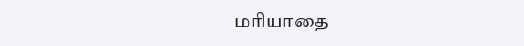மரியாதை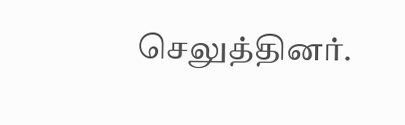செலுத்தினர்.